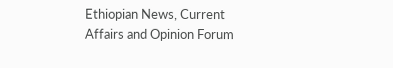Ethiopian News, Current Affairs and Opinion Forum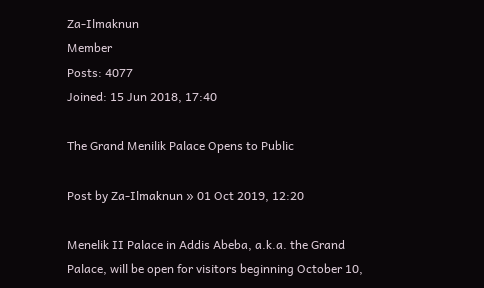Za-Ilmaknun
Member
Posts: 4077
Joined: 15 Jun 2018, 17:40

The Grand Menilik Palace Opens to Public

Post by Za-Ilmaknun » 01 Oct 2019, 12:20

Menelik II Palace in Addis Abeba, a.k.a. the Grand Palace, will be open for visitors beginning October 10,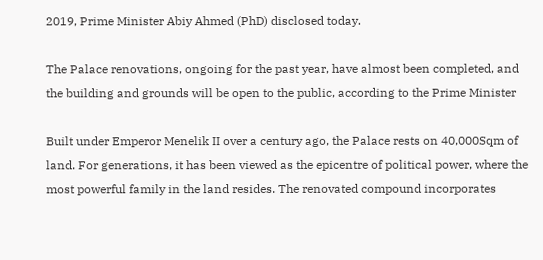2019, Prime Minister Abiy Ahmed (PhD) disclosed today.

The Palace renovations, ongoing for the past year, have almost been completed, and the building and grounds will be open to the public, according to the Prime Minister

Built under Emperor Menelik II over a century ago, the Palace rests on 40,000Sqm of land. For generations, it has been viewed as the epicentre of political power, where the most powerful family in the land resides. The renovated compound incorporates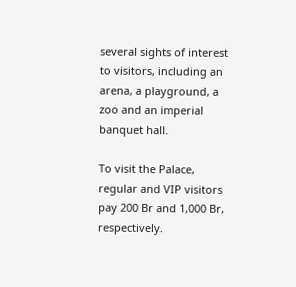several sights of interest to visitors, including an arena, a playground, a zoo and an imperial banquet hall.

To visit the Palace, regular and VIP visitors pay 200 Br and 1,000 Br, respectively.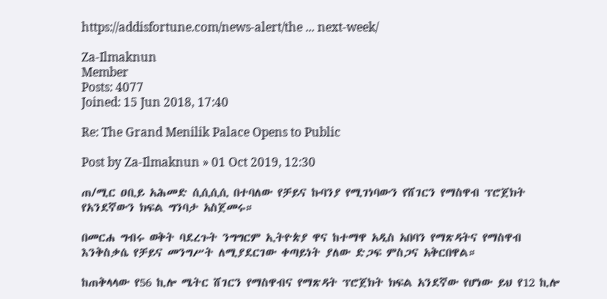https://addisfortune.com/news-alert/the ... next-week/

Za-Ilmaknun
Member
Posts: 4077
Joined: 15 Jun 2018, 17:40

Re: The Grand Menilik Palace Opens to Public

Post by Za-Ilmaknun » 01 Oct 2019, 12:30

ጠ/ሚር ዐቢይ አሕመድ ሲሲሲሲ በተባለው የቻይና ኩባንያ የሚገነባውን የሸገርን የማስዋብ ፕሮጀክት የአንደኛውን ክፍል ግንባታ አስጀመሩ።

በመርሐ ግብሩ ወቅት ባደረጉት ንግግርም ኢትዮጵያ ዋና ከተማዋ አዲስ አበባን የማጽዳትና የማስዋብ እንቅስቃሴ የቻይና መንግሥት ለሚያደርገው ቀጣይነት ያለው ድጋፍ ምስጋና አቅርበዋል።

ከጠቅላላው የ56 ኪሎ ሜትር ሸገርን የማስዋብና የማጽዳት ፕሮጀክት ክፍል አንደኛው የሆነው ይህ የ12 ኪሎ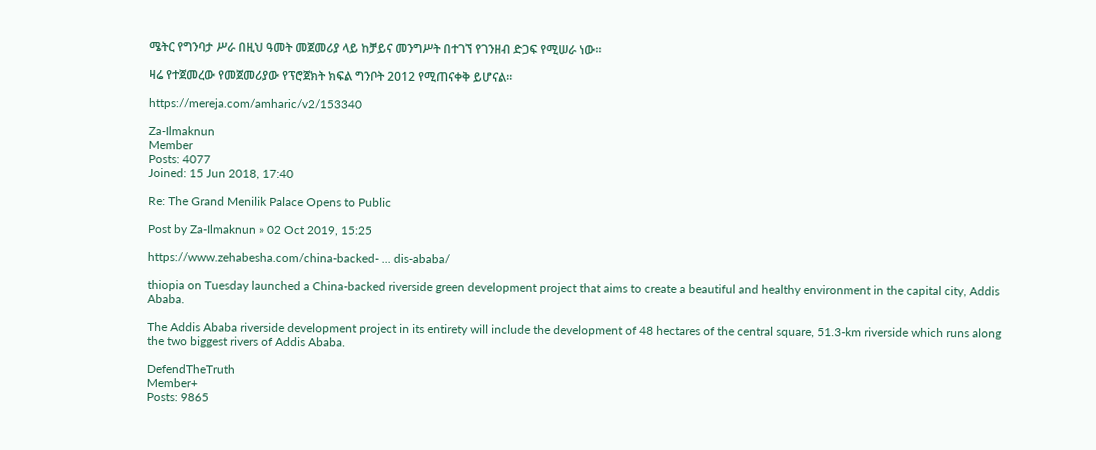ሜትር የግንባታ ሥራ በዚህ ዓመት መጀመሪያ ላይ ከቻይና መንግሥት በተገኘ የገንዘብ ድጋፍ የሚሠራ ነው።

ዛሬ የተጀመረው የመጀመሪያው የፕሮጀክት ክፍል ግንቦት 2012 የሚጠናቀቅ ይሆናል።

https://mereja.com/amharic/v2/153340

Za-Ilmaknun
Member
Posts: 4077
Joined: 15 Jun 2018, 17:40

Re: The Grand Menilik Palace Opens to Public

Post by Za-Ilmaknun » 02 Oct 2019, 15:25

https://www.zehabesha.com/china-backed- ... dis-ababa/

thiopia on Tuesday launched a China-backed riverside green development project that aims to create a beautiful and healthy environment in the capital city, Addis Ababa.

The Addis Ababa riverside development project in its entirety will include the development of 48 hectares of the central square, 51.3-km riverside which runs along the two biggest rivers of Addis Ababa.

DefendTheTruth
Member+
Posts: 9865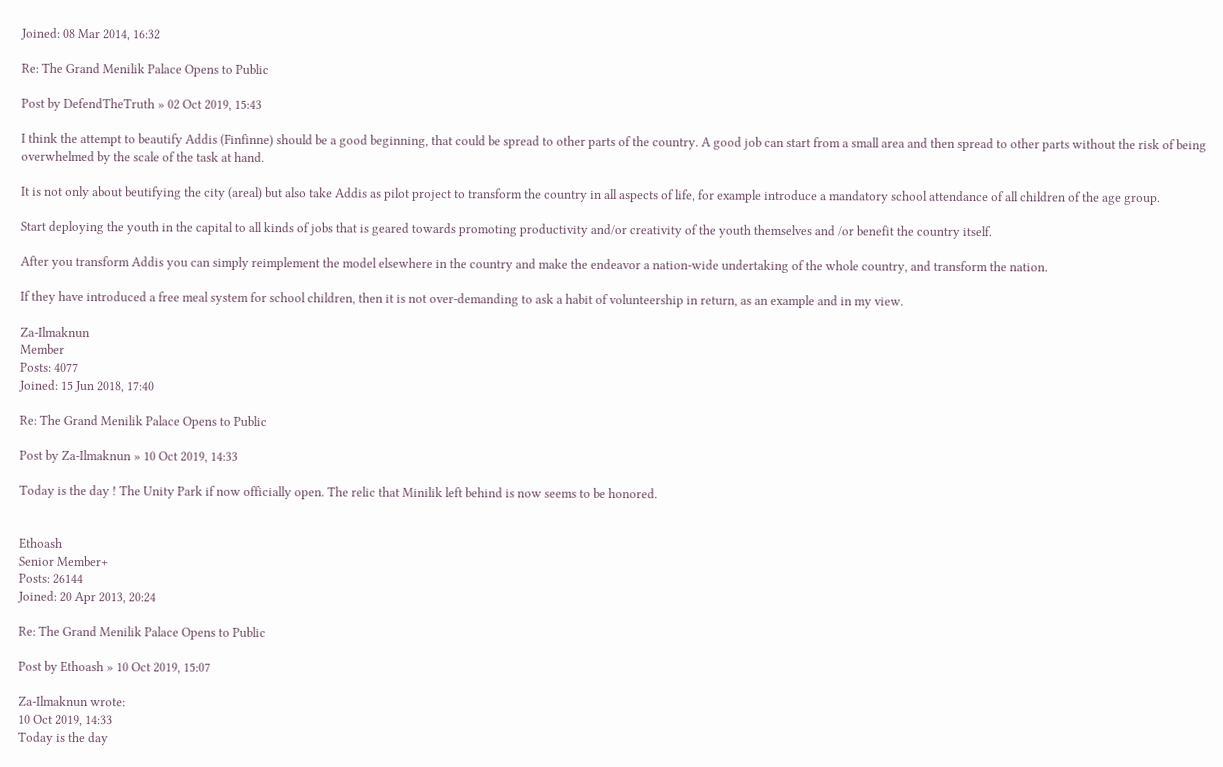Joined: 08 Mar 2014, 16:32

Re: The Grand Menilik Palace Opens to Public

Post by DefendTheTruth » 02 Oct 2019, 15:43

I think the attempt to beautify Addis (Finfinne) should be a good beginning, that could be spread to other parts of the country. A good job can start from a small area and then spread to other parts without the risk of being overwhelmed by the scale of the task at hand.

It is not only about beutifying the city (areal) but also take Addis as pilot project to transform the country in all aspects of life, for example introduce a mandatory school attendance of all children of the age group.

Start deploying the youth in the capital to all kinds of jobs that is geared towards promoting productivity and/or creativity of the youth themselves and /or benefit the country itself.

After you transform Addis you can simply reimplement the model elsewhere in the country and make the endeavor a nation-wide undertaking of the whole country, and transform the nation.

If they have introduced a free meal system for school children, then it is not over-demanding to ask a habit of volunteership in return, as an example and in my view.

Za-Ilmaknun
Member
Posts: 4077
Joined: 15 Jun 2018, 17:40

Re: The Grand Menilik Palace Opens to Public

Post by Za-Ilmaknun » 10 Oct 2019, 14:33

Today is the day ! The Unity Park if now officially open. The relic that Minilik left behind is now seems to be honored.


Ethoash
Senior Member+
Posts: 26144
Joined: 20 Apr 2013, 20:24

Re: The Grand Menilik Palace Opens to Public

Post by Ethoash » 10 Oct 2019, 15:07

Za-Ilmaknun wrote:
10 Oct 2019, 14:33
Today is the day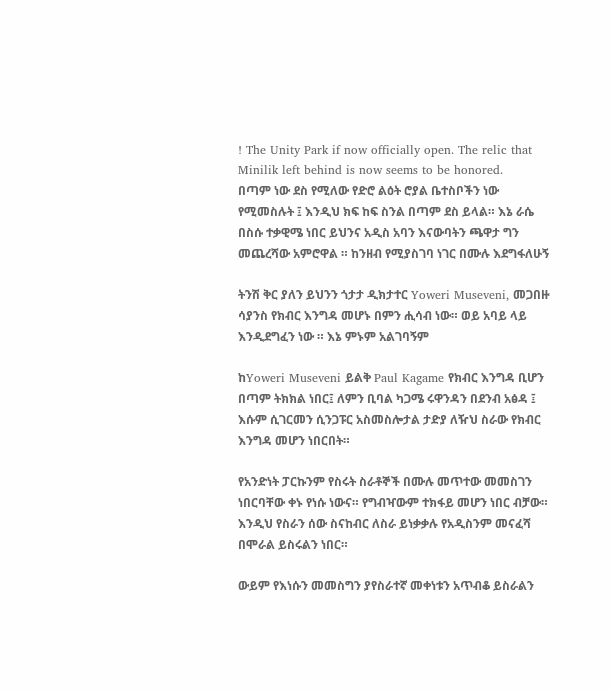! The Unity Park if now officially open. The relic that Minilik left behind is now seems to be honored.
በጣም ነው ደስ የሚለው የድሮ ልዕት ሮያል ቤተስቦችን ነው የሚመስሉት ፤ እንዲህ ክፍ ከፍ ስንል በጣም ደስ ይላል። እኔ ራሴ በስሱ ተቃዊሜ ነበር ይህንና አዲስ አባን እናውባትን ጫዋታ ግን መጨረሻው አምሮዋል ። ከንዘብ የሚያስገባ ነገር በሙሉ እደግፋለሁኝ

ትንሽ ቅር ያለን ይህንን ጎታታ ዲክታተር Yoweri Museveni, መጋበዙ ሳያንስ የክብር እንግዳ መሆኑ በምን ሒሳብ ነው። ወይ አባይ ላይ እንዲደግፈን ነው ። እኔ ምኑም አልገባኝም

ከYoweri Museveni ይልቅ Paul Kagame የክብር እንግዳ ቢሆን በጣም ትክክል ነበር፤ ለምን ቢባል ካጋሜ ሩዋንዳን በደንብ አፅዳ ፤ እሱም ሲገርመን ሲንጋፑር አስመስሎታል ታድያ ለዥህ ስራው የክብር እንግዳ መሆን ነበርበት።

የአንድነት ፓርኩንም የስሩት ስራቶኞች በሙሉ መጥተው መመስገን ነበርባቸው ቀኑ የነሱ ነውና። የግብዣውም ተክፋይ መሆን ነበር ብቻው። እንዲህ የስራን ሰው ስናከብር ለስራ ይነቃቃሉ የአዲስንም መናፈሻ በሞራል ይስሩልን ነበር።

ውይም የእነሱን መመስግን ያየስራተኛ መቀነቱን አጥብቆ ይስራልን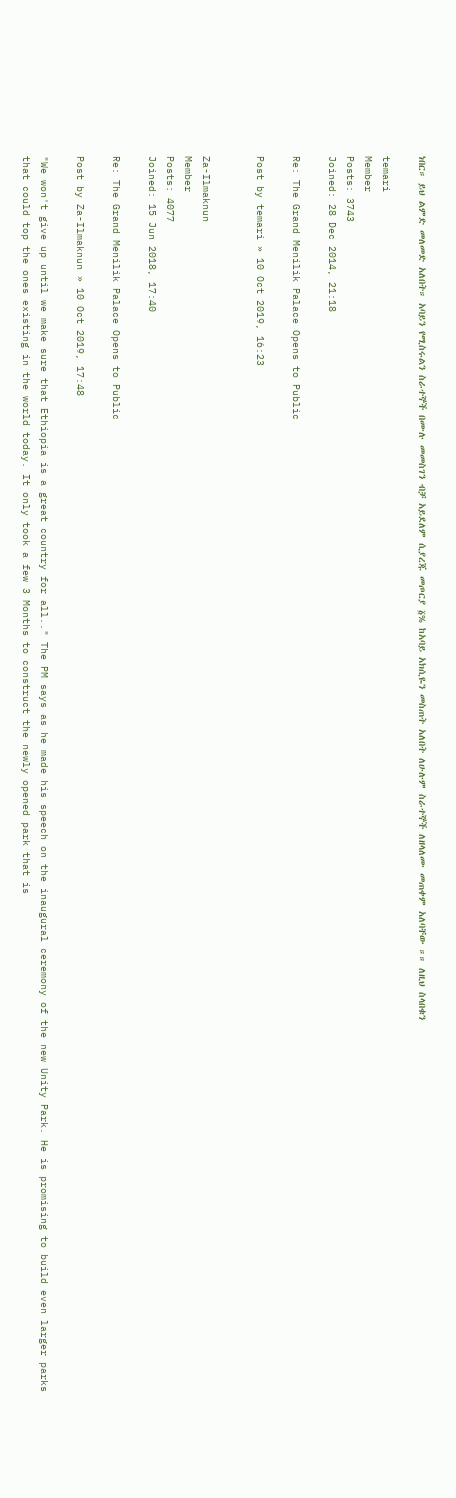ነበር። ይህ ልምድ መለመድ አለበት። አባይን የሚስሩልን ስራተኞች በሙሉ መመስገን ብቻ አይደለም ሲያረጁ መጦርያ ፩% ከአባይ አክሲዬን መስጠት አለበት ለሁሉም ስራተኞች ለዘላለሙ መጠቀም አለባቸው ።። ለዚህ ስላበቁን

temari
Member
Posts: 3743
Joined: 28 Dec 2014, 21:18

Re: The Grand Menilik Palace Opens to Public

Post by temari » 10 Oct 2019, 16:23


Za-Ilmaknun
Member
Posts: 4077
Joined: 15 Jun 2018, 17:40

Re: The Grand Menilik Palace Opens to Public

Post by Za-Ilmaknun » 10 Oct 2019, 17:48

"We won't give up until we make sure that Ethiopia is a great country for all.." The PM says as he made his speech on the inaugural ceremony of the new Unity Park. He is promising to build even larger parks that could top the ones existing in the world today. It only took a few 3 Months to construct the newly opened park that is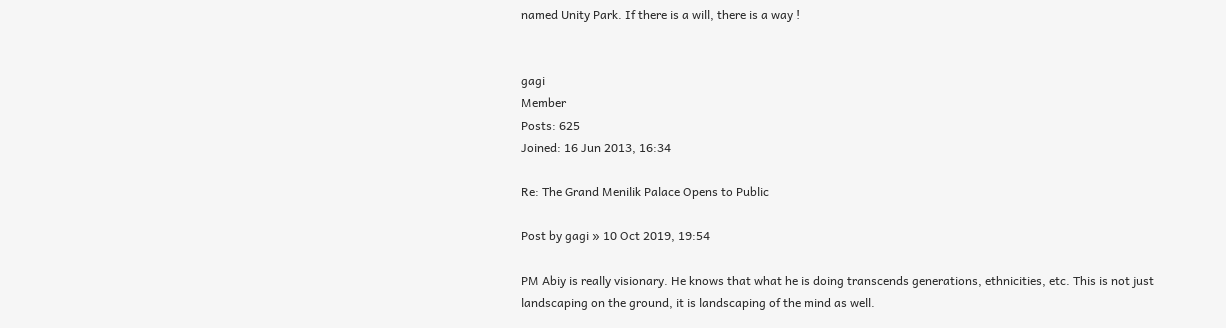named Unity Park. If there is a will, there is a way !


gagi
Member
Posts: 625
Joined: 16 Jun 2013, 16:34

Re: The Grand Menilik Palace Opens to Public

Post by gagi » 10 Oct 2019, 19:54

PM Abiy is really visionary. He knows that what he is doing transcends generations, ethnicities, etc. This is not just landscaping on the ground, it is landscaping of the mind as well.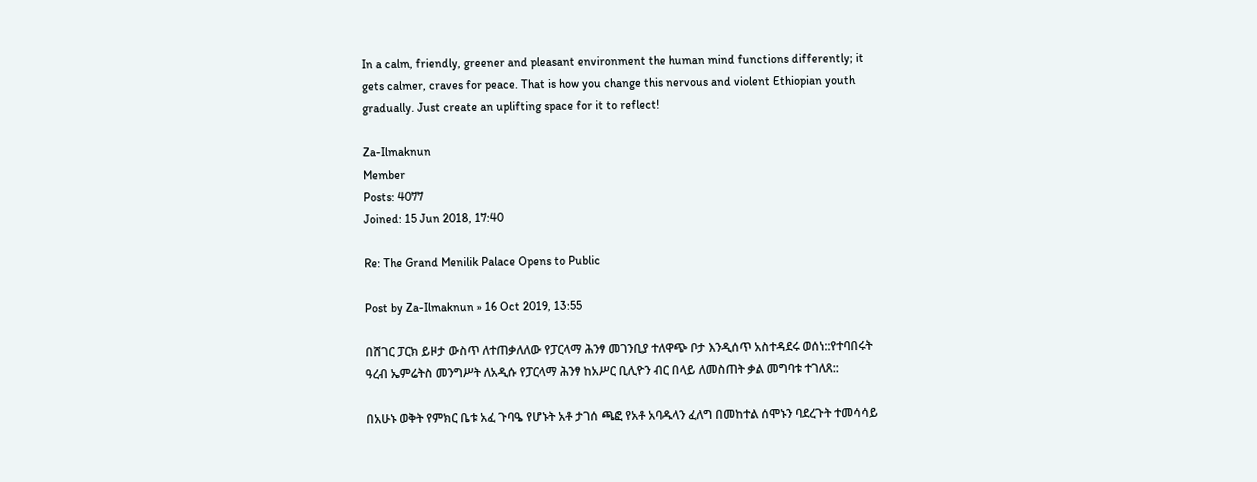In a calm, friendly, greener and pleasant environment the human mind functions differently; it gets calmer, craves for peace. That is how you change this nervous and violent Ethiopian youth gradually. Just create an uplifting space for it to reflect!

Za-Ilmaknun
Member
Posts: 4077
Joined: 15 Jun 2018, 17:40

Re: The Grand Menilik Palace Opens to Public

Post by Za-Ilmaknun » 16 Oct 2019, 13:55

በሸገር ፓርክ ይዞታ ውስጥ ለተጠቃለለው የፓርላማ ሕንፃ መገንቢያ ተለዋጭ ቦታ እንዲሰጥ አስተዳደሩ ወሰነ::የተባበሩት ዓረብ ኤምሬትስ መንግሥት ለአዲሱ የፓርላማ ሕንፃ ከአሥር ቢሊዮን ብር በላይ ለመስጠት ቃል መግባቱ ተገለጸ::

በአሁኑ ወቅት የምክር ቤቱ አፈ ጉባዔ የሆኑት አቶ ታገሰ ጫፎ የአቶ አባዱላን ፈለግ በመከተል ሰሞኑን ባደረጉት ተመሳሳይ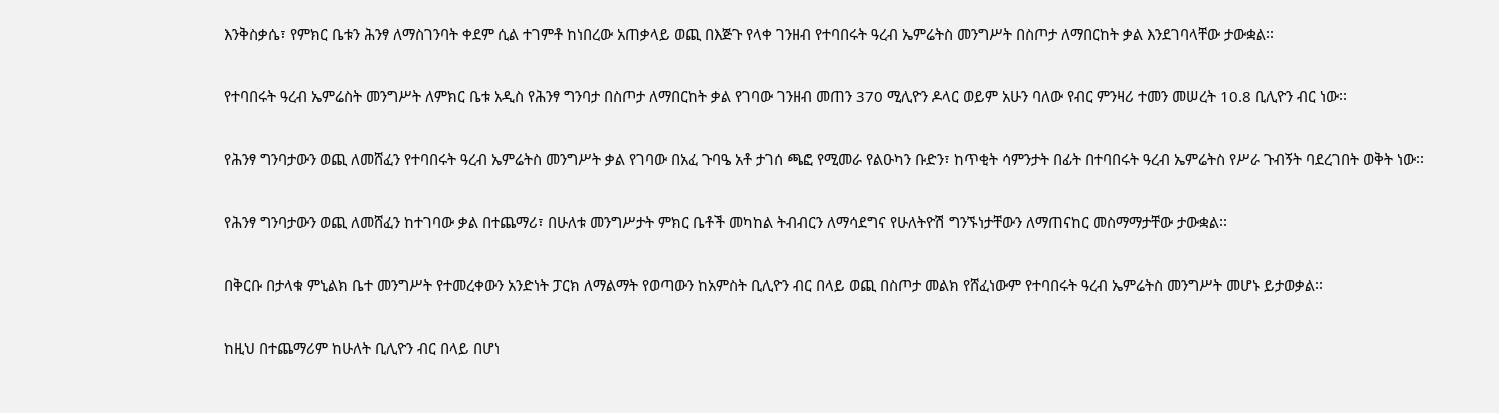እንቅስቃሴ፣ የምክር ቤቱን ሕንፃ ለማስገንባት ቀደም ሲል ተገምቶ ከነበረው አጠቃላይ ወጪ በእጅጉ የላቀ ገንዘብ የተባበሩት ዓረብ ኤምሬትስ መንግሥት በስጦታ ለማበርከት ቃል እንደገባላቸው ታውቋል፡፡

የተባበሩት ዓረብ ኤምሬስት መንግሥት ለምክር ቤቱ አዲስ የሕንፃ ግንባታ በስጦታ ለማበርከት ቃል የገባው ገንዘብ መጠን 370 ሚሊዮን ዶላር ወይም አሁን ባለው የብር ምንዛሪ ተመን መሠረት 10.8 ቢሊዮን ብር ነው፡፡

የሕንፃ ግንባታውን ወጪ ለመሸፈን የተባበሩት ዓረብ ኤምሬትስ መንግሥት ቃል የገባው በአፈ ጉባዔ አቶ ታገሰ ጫፎ የሚመራ የልዑካን ቡድን፣ ከጥቂት ሳምንታት በፊት በተባበሩት ዓረብ ኤምሬትስ የሥራ ጉብኝት ባደረገበት ወቅት ነው፡፡

የሕንፃ ግንባታውን ወጪ ለመሸፈን ከተገባው ቃል በተጨማሪ፣ በሁለቱ መንግሥታት ምክር ቤቶች መካከል ትብብርን ለማሳደግና የሁለትዮሽ ግንኙነታቸውን ለማጠናከር መስማማታቸው ታውቋል፡፡

በቅርቡ በታላቁ ምኒልክ ቤተ መንግሥት የተመረቀውን አንድነት ፓርክ ለማልማት የወጣውን ከአምስት ቢሊዮን ብር በላይ ወጪ በስጦታ መልክ የሸፈነውም የተባበሩት ዓረብ ኤምሬትስ መንግሥት መሆኑ ይታወቃል፡፡

ከዚህ በተጨማሪም ከሁለት ቢሊዮን ብር በላይ በሆነ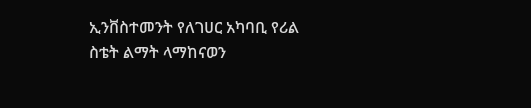ኢንቨስተመንት የለገሀር አካባቢ የሪል ስቴት ልማት ላማከናወን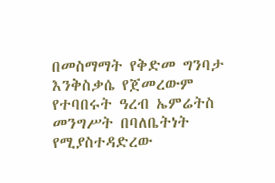በመስማማት የቅድመ ግንባታ እንቅስቃሴ የጀመረውም የተባበሩት ዓረብ ኤምሬትስ መንግሥት በባለቤትነት የሚያስተዳድረው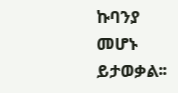ኩባንያ መሆኑ ይታወቃል፡፡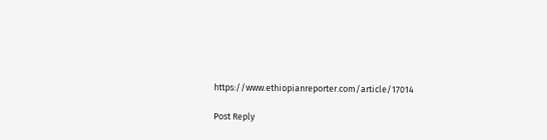https://www.ethiopianreporter.com/article/17014

Post Reply